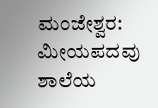ಮಂಜೇಶ್ವರ: ಮೀಯಪದವು ಶಾಲೆಯ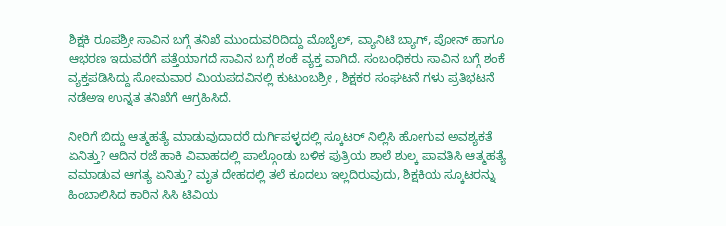ಶಿಕ್ಷಕಿ ರೂಪಶ್ರೀ ಸಾವಿನ ಬಗ್ಗೆ ತನಿಖೆ ಮುಂದುವರಿದಿದ್ದು ಮೊಬೈಲ್, ವ್ಯಾನಿಟಿ ಬ್ಯಾಗ್, ಪೋನ್ ಹಾಗೂ ಆಭರಣ ಇದುವರೆಗೆ ಪತ್ತೆಯಾಗದೆ ಸಾವಿನ ಬಗ್ಗೆ ಶಂಕೆ ವ್ಯಕ್ತ ವಾಗಿದೆ. ಸಂಬಂಧಿಕರು ಸಾವಿನ ಬಗ್ಗೆ ಶಂಕೆ ವ್ಯಕ್ತಪಡಿಸಿದ್ದು ಸೋಮವಾರ ಮಿಯಪದವಿನಲ್ಲಿ ಕುಟುಂಬಶ್ರೀ , ಶಿಕ್ಷಕರ ಸಂಘಟನೆ ಗಳು ಪ್ರತಿಭಟನೆ ನಡೆಅಇ ಉನ್ನತ ತನಿಖೆಗೆ ಆಗ್ರಹಿಸಿದೆ.

ನೀರಿಗೆ ಬಿದ್ದು ಆತ್ಮಹತ್ಯೆ ಮಾಡುವುದಾದರೆ ದುರ್ಗಿಪಳ್ಳದಲ್ಲಿ ಸ್ಕೂಟರ್ ನಿಲ್ಲಿಸಿ ಹೋಗುವ ಅವಶ್ಯಕತೆ ಏನಿತ್ತು? ಆದಿನ ರಜೆ ಹಾಕಿ ವಿವಾಹದಲ್ಲಿ ಪಾಲ್ಗೊಂಡು ಬಳಿಕ ಪುತ್ರಿಯ ಶಾಲೆ ಶುಲ್ಕ ಪಾವತಿಸಿ ಆತ್ಮಹತ್ಯೆ ವಮಾಡುವ ಆಗತ್ಯ ಏನಿತ್ತು? ಮೃತ ದೇಹದಲ್ಲಿ ತಲೆ ಕೂದಲು ಇಲ್ಲದಿರುವುದು, ಶಿಕ್ಷಕಿಯ ಸ್ಕೂಟರನ್ನು ಹಿಂಬಾಲಿಸಿದ ಕಾರಿನ ಸಿಸಿ ಟಿವಿಯ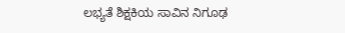ಲಭ್ಯತೆ ಶಿಕ್ಷಕಿಯ ಸಾವಿನ ನಿಗೂಢ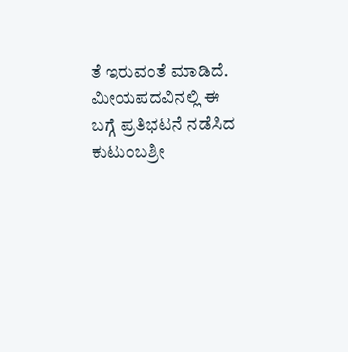ತೆ ಇರುವಂತೆ ಮಾಡಿದೆ. ಮೀಯಪದವಿನಲ್ಲಿ ಈ ಬಗ್ಗೆ ಪ್ರತಿಭಟನೆ ನಡೆಸಿದ ಕುಟುಂಬಶ್ರೀ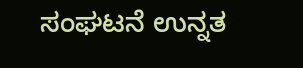ಸಂಘಟನೆ ಉನ್ನತ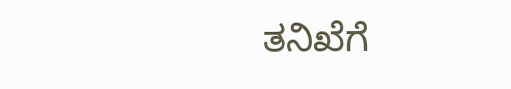ತನಿಖೆಗೆ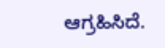ಆಗ್ರಹಿಸಿದೆ.